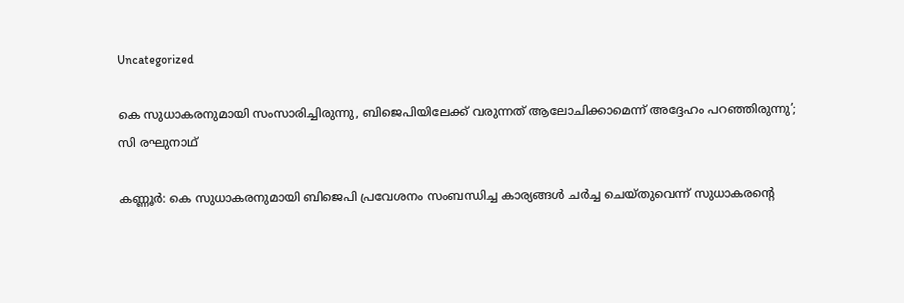Uncategorized

കെ സുധാകരനുമായി സംസാരിച്ചിരുന്നു, ബിജെപിയിലേക്ക് വരുന്നത് ആലോചിക്കാമെന്ന് അദ്ദേഹം പറഞ്ഞിരുന്നു’; സി രഘുനാഥ്

കണ്ണൂർ: കെ സുധാകരനുമായി ബിജെപി പ്രവേശനം സംബന്ധിച്ച കാര്യങ്ങൾ ചർച്ച ചെയ്തുവെന്ന് സുധാകരന്റെ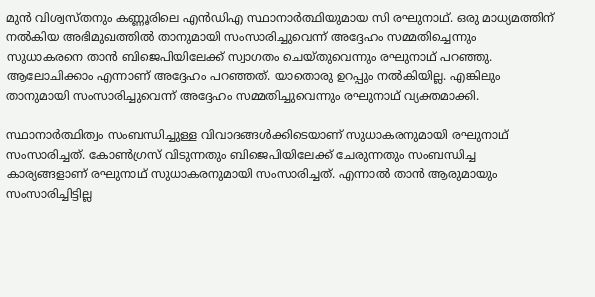മുൻ വിശ്വസ്തനും കണ്ണൂരിലെ എൻഡിഎ സ്ഥാനാർത്ഥിയുമായ സി രഘുനാഥ്. ഒരു മാധ്യമത്തിന് നൽകിയ അഭിമുഖത്തിൽ താനുമായി സംസാരിച്ചുവെന്ന് അദ്ദേഹം സമ്മതിച്ചെന്നും സുധാകരനെ താൻ ബിജെപിയിലേക്ക് സ്വാഗതം ചെയ്തുവെന്നും രഘുനാഥ് പറഞ്ഞു. ആലോചിക്കാം എന്നാണ് അദ്ദേഹം പറഞ്ഞത്. യാതൊരു ഉറപ്പും നൽകിയില്ല. എങ്കിലും താനുമായി സംസാരിച്ചുവെന്ന് അദ്ദേഹം സമ്മതിച്ചുവെന്നും രഘുനാഥ് വ്യക്തമാക്കി.

സ്ഥാനാർത്ഥിത്വം സംബന്ധിച്ചുള്ള വിവാദങ്ങൾക്കിടെയാണ് സുധാകരനുമായി രഘുനാഥ് സംസാരിച്ചത്. കോൺഗ്രസ് വിടുന്നതും ബിജെപിയിലേക്ക് ചേരുന്നതും സംബന്ധിച്ച കാര്യങ്ങളാണ് രഘുനാഥ് സുധാകരനുമായി സംസാരിച്ചത്. എന്നാൽ താൻ ആരുമായും സംസാരിച്ചിട്ടില്ല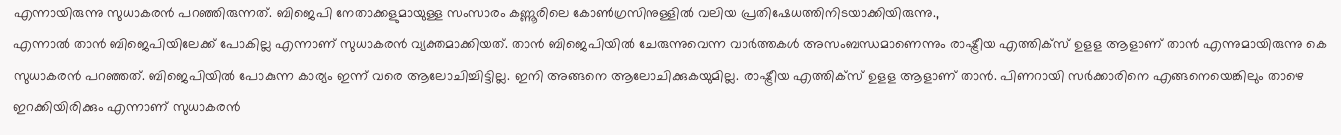എന്നായിരുന്നു സുധാകരൻ പറഞ്ഞിരുന്നത്. ബിജെപി നേതാക്കളുമായുള്ള സംസാരം കണ്ണൂരിലെ കോൺഗ്രസിനുള്ളിൽ വലിയ പ്രതിഷേധത്തിനിടയാക്കിയിരുന്നു.,
എന്നാൽ താൻ ബിജെപിയിലേക്ക് പോകില്ല എന്നാണ് സുധാകരൻ വ്യക്തമാക്കിയത്. താന്‍ ബിജെപിയില്‍ ചേരുന്നുവെന്ന വാര്‍ത്തകള്‍ അസംബന്ധമാണെന്നും രാഷ്ട്രീയ എത്തിക്‌സ് ഉളള ആളാണ് താൻ എന്നുമായിരുന്നു കെ സുധാകരന്‍ പറഞ്ഞത്. ബിജെപിയില്‍ പോകുന്ന കാര്യം ഇന്ന് വരെ ആലോചിച്ചിട്ടില്ല. ഇനി അങ്ങനെ ആലോചിക്കുകയുമില്ല. രാഷ്ട്രീയ എത്തിക്‌സ് ഉളള ആളാണ് താന്‍. പിണറായി സര്‍ക്കാരിനെ എങ്ങനെയെങ്കിലും താഴെ ഇറക്കിയിരിക്കും എന്നാണ് സുധാകരൻ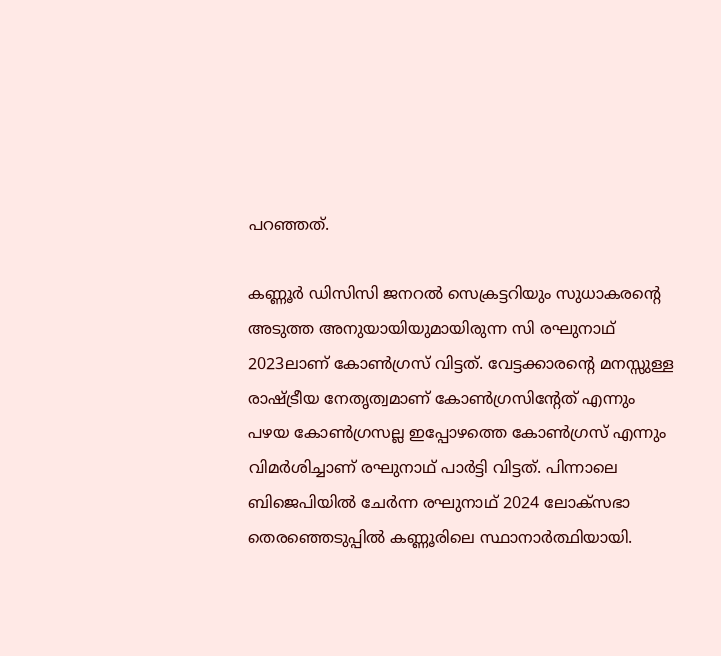പറഞ്ഞത്.

കണ്ണൂർ ഡിസിസി ജനറൽ സെക്രട്ടറിയും സുധാകരന്റെ അടുത്ത അനുയായിയുമായിരുന്ന സി രഘുനാഥ് 2023ലാണ് കോൺഗ്രസ് വിട്ടത്. വേട്ടക്കാരൻ്റെ മനസ്സുള്ള രാഷ്ട്രീയ നേതൃത്വമാണ് കോൺഗ്രസിൻ്റേത് എന്നും പഴയ കോൺഗ്രസല്ല ഇപ്പോഴത്തെ കോൺഗ്രസ് എന്നും വിമർശിച്ചാണ് രഘുനാഥ് പാർട്ടി വിട്ടത്. പിന്നാലെ ബിജെപിയിൽ ചേർന്ന രഘുനാഥ് 2024 ലോക്സഭാ തെരഞ്ഞെടുപ്പിൽ കണ്ണൂരിലെ സ്ഥാനാർത്ഥിയായി.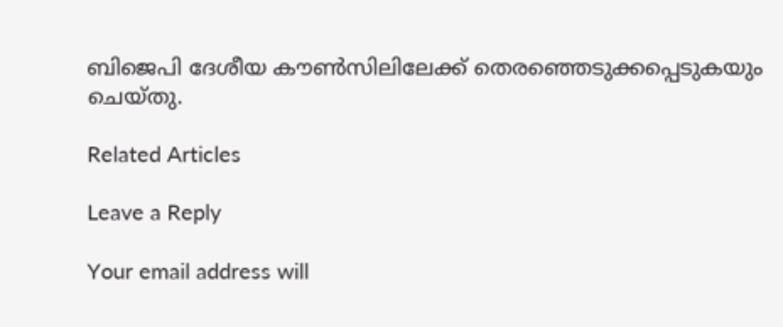ബിജെപി ദേശീയ കൗൺസിലിലേക്ക് തെരഞ്ഞെടുക്കപ്പെടുകയും ചെയ്തു.

Related Articles

Leave a Reply

Your email address will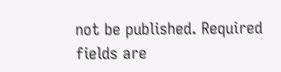not be published. Required fields are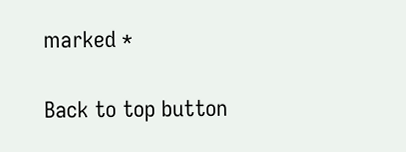marked *

Back to top button